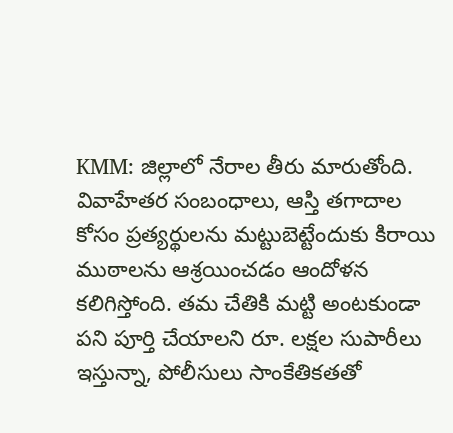KMM: జిల్లాలో నేరాల తీరు మారుతోంది. వివాహేతర సంబంధాలు, ఆస్తి తగాదాల కోసం ప్రత్యర్థులను మట్టుబెట్టేందుకు కిరాయి ముఠాలను ఆశ్రయించడం ఆందోళన కలిగిస్తోంది. తమ చేతికి మట్టి అంటకుండా పని పూర్తి చేయాలని రూ. లక్షల సుపారీలు ఇస్తున్నా, పోలీసులు సాంకేతికతతో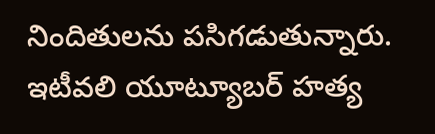నిందితులను పసిగడుతున్నారు. ఇటీవలి యూట్యూబర్ హత్య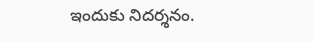ఇందుకు నిదర్శనం.